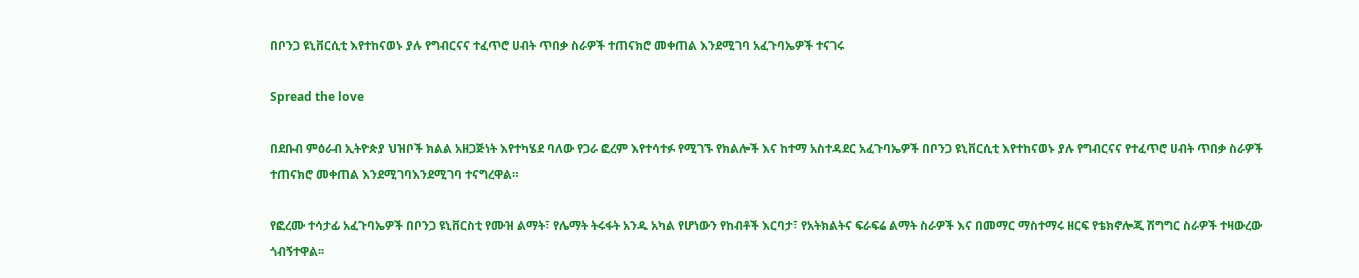በቦንጋ ዩኒቨርሲቲ እየተከናወኑ ያሉ የግብርናና ተፈጥሮ ሀብት ጥበቃ ስራዎች ተጠናክሮ መቀጠል እንደሚገባ አፈጉባኤዎች ተናገሩ

Spread the love

በደቡብ ምዕራብ ኢትዮጵያ ህዝቦች ክልል አዘጋጅነት እየተካሄደ ባለው የጋራ ፎረም እየተሳተፉ የሚገኙ የክልሎች እና ከተማ አስተዳደር አፈጉባኤዎች በቦንጋ ዩኒቨርሲቲ እየተከናወኑ ያሉ የግብርናና የተፈጥሮ ሀብት ጥበቃ ስራዎች ተጠናክሮ መቀጠል እንደሚገባእንደሚገባ ተናግረዋል።

የፎረሙ ተሳታፊ አፈጉባኤዎች በቦንጋ ዩኒቨርስቲ የሙዝ ልማት፣ የሌማት ትሩፋት አንዱ አካል የሆነውን የከብቶች እርባታ፣ የአትክልትና ፍራፍሬ ልማት ስራዎች እና በመማር ማስተማሩ ዘርፍ የቴክኖሎጂ ሽግግር ስራዎች ተዛውረው ጎብኝተዋል፡፡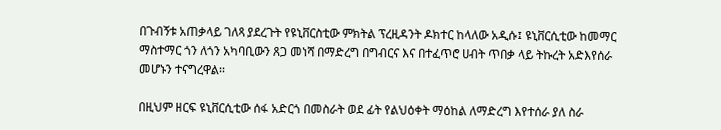በጉብኝቱ አጠቃላይ ገለጻ ያደረጉት የዩኒቨርስቲው ምክትል ፕረዚዳንት ዶክተር ከላለው አዲሱ፤ ዩኒቨርሲቲው ከመማር ማስተማር ጎን ለጎን አካባቢውን ጸጋ መነሻ በማድረግ በግብርና እና በተፈጥሮ ሀብት ጥበቃ ላይ ትኩረት አድእየሰራ መሆኑን ተናግረዋል፡፡

በዚህም ዘርፍ ዩኒቨርሲቲው ሰፋ አድርጎ በመስራት ወደ ፊት የልህዕቀት ማዕከል ለማድረግ እየተሰራ ያለ ስራ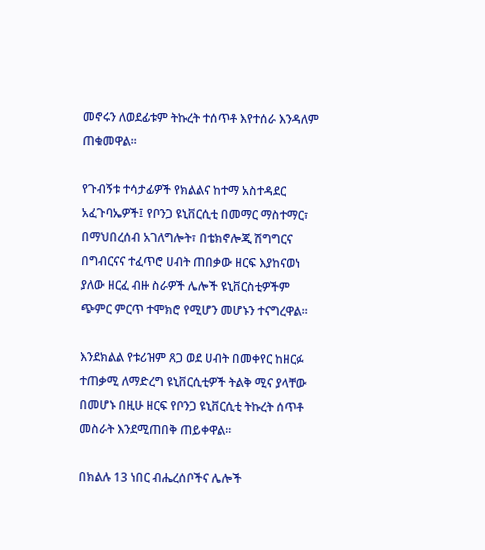መኖሩን ለወደፊቱም ትኩረት ተሰጥቶ እየተሰራ እንዳለም ጠቁመዋል፡፡

የጉብኝቱ ተሳታፊዎች የክልልና ከተማ አስተዳደር አፈጉባኤዎች፤ የቦንጋ ዩኒቨርሲቲ በመማር ማስተማር፣ በማህበረሰብ አገለግሎት፣ በቴክኖሎጂ ሽግግርና በግብርናና ተፈጥሮ ሀብት ጠበቃው ዘርፍ እያከናወነ ያለው ዘርፈ ብዙ ስራዎች ሌሎች ዩኒቨርስቲዎችም ጭምር ምርጥ ተሞክሮ የሚሆን መሆኑን ተናግረዋል፡፡

እንደክልል የቱሪዝም ጸጋ ወደ ሀብት በመቀየር ከዘርፉ ተጠቃሚ ለማድረግ ዩኒቨርሲቲዎች ትልቅ ሚና ያላቸው በመሆኑ በዚሁ ዘርፍ የቦንጋ ዩኒቨርሲቲ ትኩረት ሰጥቶ መስራት እንደሚጠበቅ ጠይቀዋል፡፡

በክልሉ 13 ነበር ብሔረሰቦችና ሌሎች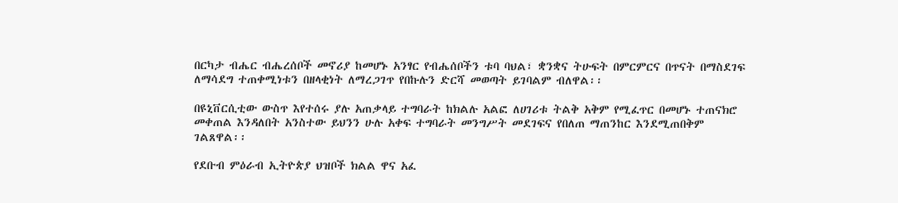በርካታ ብሔር ብሔረሰቦች መኖሪያ ከመሆኑ አንፃር የብሔሰቦችን ቱባ ባህል፣ ቋንቋና ትሁፍት በምርምርና በጥናት በማስደገፍ ለማሳደግ ተጠቀሚነቱን በዘላቂነት ለማረጋገጥ የበኩሉን ድርሻ መወጣት ይገባልም ብለዋል፡፡

በዩኒቨርሲቲው ውስጥ እየተሰሩ ያሉ አጠቃላይ ተግባራት ከክልሉ አልፎ ለሀገሪቱ ትልቅ አቅም የሚፈጥር በመሆኑ ተጠናክሮ መቀጠል እንዳለበት አንስተው ይህንን ሁሉ አቀፍ ተግባራት መንግሥት መደገፍና የበለጠ ማጠንከር እንደሚጠበቅም ገልጸዋል፡፡

የደቡብ ምዕራብ ኢትዮጵያ ህዝቦች ክልል ዋና አፈ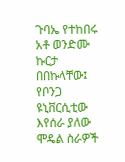ጉባኤ የተከበሩ አቶ ወንድሙ ኩርታ በበኩላቸው፤ የቦንጋ ዩኒቨርሲቲው እየሰራ ያለው ሞዴል ስራዎች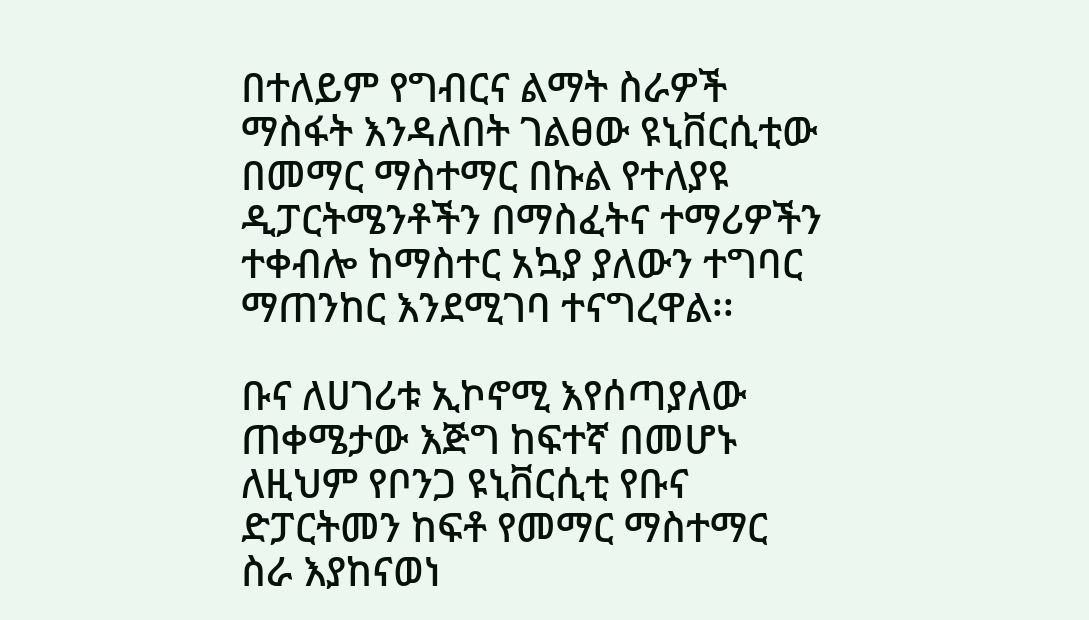በተለይም የግብርና ልማት ስራዎች ማስፋት እንዳለበት ገልፀው ዩኒቨርሲቲው በመማር ማስተማር በኩል የተለያዩ ዲፓርትሜንቶችን በማስፈትና ተማሪዎችን ተቀብሎ ከማስተር አኳያ ያለውን ተግባር ማጠንከር እንደሚገባ ተናግረዋል፡፡

ቡና ለሀገሪቱ ኢኮኖሚ እየሰጣያለው ጠቀሜታው እጅግ ከፍተኛ በመሆኑ ለዚህም የቦንጋ ዩኒቨርሲቲ የቡና ድፓርትመን ከፍቶ የመማር ማስተማር ስራ እያከናወነ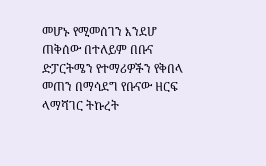መሆኑ የሚመሰገን እንደሆ ጠቅሰው በተለይም በቡና ድፓርትሜን የተማሪዎችን የቅበላ መጠን በማሳደግ የቡናው ዘርፍ ላማሻገር ትኩረት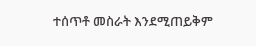ተሰጥቶ መስራት እንደሚጠይቅም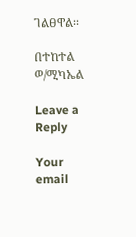ገልፀዋል፡፡

በተከተል ወ/ሚካኤል

Leave a Reply

Your email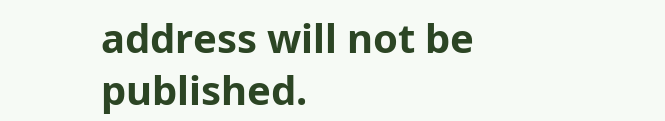address will not be published.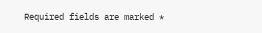Required fields are marked *